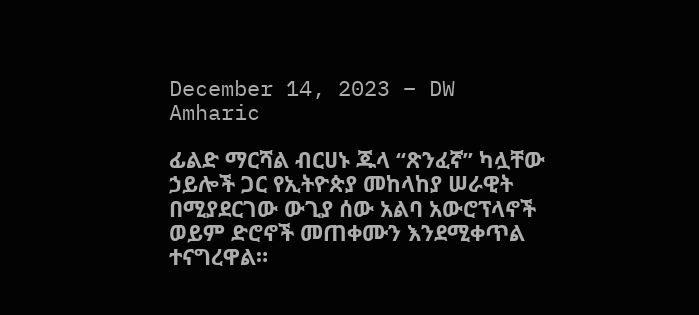December 14, 2023 – DW Amharic

ፊልድ ማርሻል ብርሀኑ ጁላ “ጽንፈኛ” ካሏቸው ኃይሎች ጋር የኢትዮጵያ መከላከያ ሠራዊት በሚያደርገው ውጊያ ሰው አልባ አውሮፕላኖች ወይም ድሮኖች መጠቀሙን እንደሚቀጥል ተናግረዋል።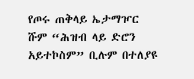የጦሩ ጠቅላይ ኤታማዦር ሹም “ሕዝብ ላይ ድሮን አይተኮስም” ቢሉም በተለያዩ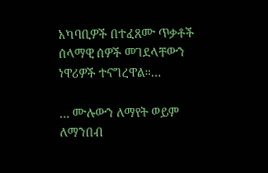አካባቢዎች በተፈጸሙ ጥቃቶች ሰላማዊ ሰዎች መገደላቸውን ነዋሪዎች ተናግረዋል።…

… ሙሉውን ለማየት ወይም ለማንበብ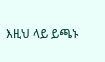እዚህ ላይ ይጫኑ